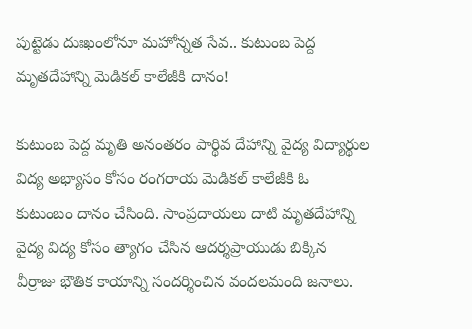పుట్టెడు దుఃఖంలోనూ మహోన్నత సేవ.. కుటుంబ పెద్ద మృతదేహాన్ని మెడికల్ కాలేజీకి దానం!

కుటుంబ పెద్ద మృతి అనంతరం పార్థివ దేహాన్ని వైద్య విద్యార్థుల విద్య అభ్యాసం కోసం రంగరాయ మెడికల్ కాలేజీకి ఓ కుటుంబం దానం చేసింది. సాంప్రదాయలు దాటి మృతదేహాన్ని వైద్య విద్య కోసం త్యాగం చేసిన ఆదర్శప్రాయుడు బిక్కిన వీర్రాజు భౌతిక కాయాన్ని సందర్శించిన వందలమంది జనాలు.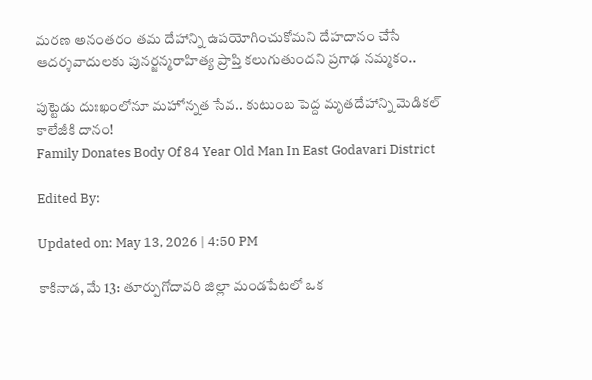మరణ అనంతరం తమ దేహాన్ని ఉపయోగించుకోమని దేహదానం చేసే ఆదర్శవాదులకు పునర్జన్మరాహిత్య ప్రాప్తి కలుగుతుందని ప్రగాఢ నమ్మకం..

పుట్టెడు దుఃఖంలోనూ మహోన్నత సేవ.. కుటుంబ పెద్ద మృతదేహాన్ని మెడికల్ కాలేజీకి దానం!
Family Donates Body Of 84 Year Old Man In East Godavari District

Edited By:

Updated on: May 13, 2026 | 4:50 PM

కాకినాడ, మే 13: తూర్పుగోదావరి జిల్లా మండపేటలో ఒక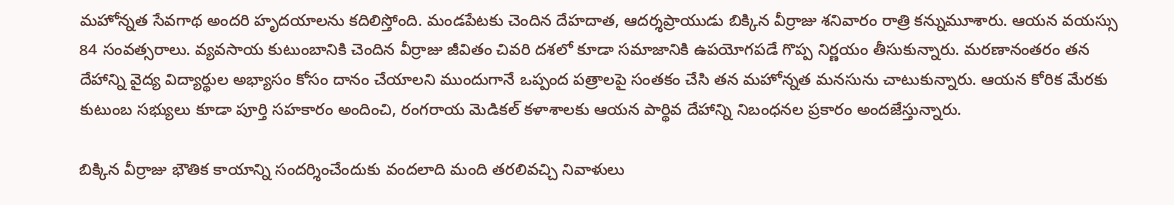మహోన్నత సేవగాథ అందరి హృదయాలను కదిలిస్తోంది. మండపేటకు చెందిన దేహదాత, ఆదర్శప్రాయుడు బిక్కిన వీర్రాజు శనివారం రాత్రి కన్నుమూశారు. ఆయన వయస్సు 84 సంవత్సరాలు. వ్యవసాయ కుటుంబానికి చెందిన వీర్రాజు జీవితం చివరి దశలో కూడా సమాజానికి ఉపయోగపడే గొప్ప నిర్ణయం తీసుకున్నారు. మరణానంతరం తన దేహాన్ని వైద్య విద్యార్థుల అభ్యాసం కోసం దానం చేయాలని ముందుగానే ఒప్పంద పత్రాలపై సంతకం చేసి తన మహోన్నత మనసును చాటుకున్నారు. ఆయన కోరిక మేరకు కుటుంబ సభ్యులు కూడా పూర్తి సహకారం అందించి, రంగరాయ మెడికల్ కళాశాలకు ఆయన పార్థివ దేహాన్ని నిబంధనల ప్రకారం అందజేస్తున్నారు.

బిక్కిన వీర్రాజు భౌతిక కాయాన్ని సందర్శించేందుకు వందలాది మంది తరలివచ్చి నివాళులు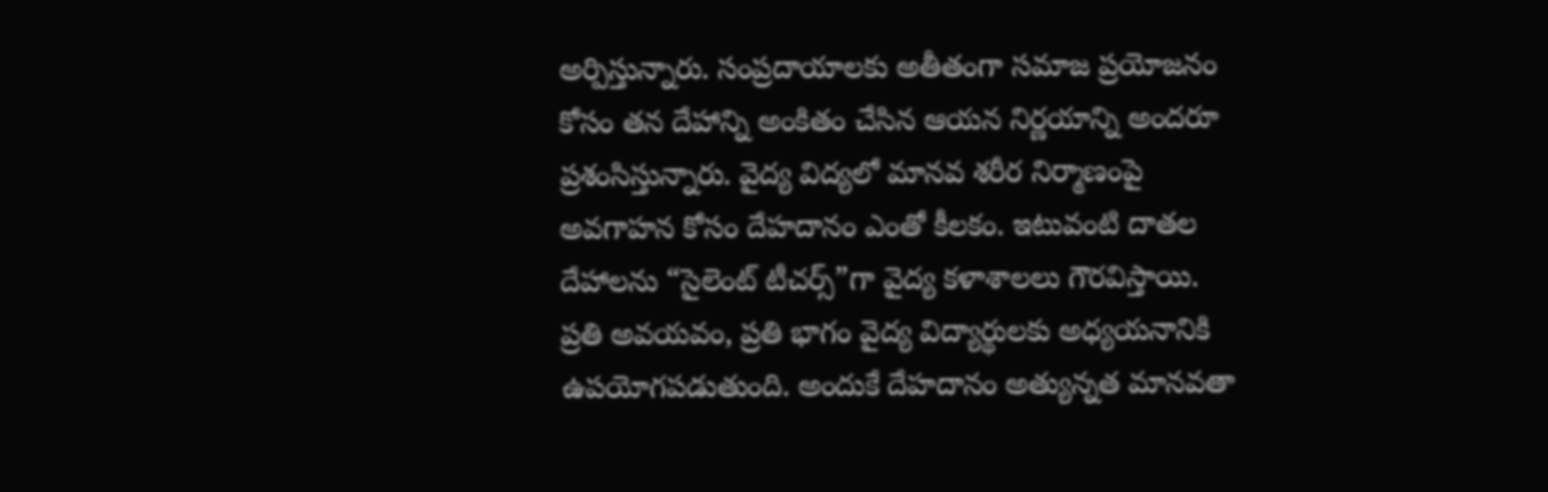అర్పిస్తున్నారు. సంప్రదాయాలకు అతీతంగా సమాజ ప్రయోజనం కోసం తన దేహాన్ని అంకితం చేసిన ఆయన నిర్ణయాన్ని అందరూ ప్రశంసిస్తున్నారు. వైద్య విద్యలో మానవ శరీర నిర్మాణంపై అవగాహన కోసం దేహదానం ఎంతో కీలకం. ఇటువంటి దాతల దేహాలను “సైలెంట్ టీచర్స్”గా వైద్య కళాశాలలు గౌరవిస్తాయి. ప్రతి అవయవం, ప్రతి భాగం వైద్య విద్యార్థులకు అధ్యయనానికి ఉపయోగపడుతుంది. అందుకే దేహదానం అత్యున్నత మానవతా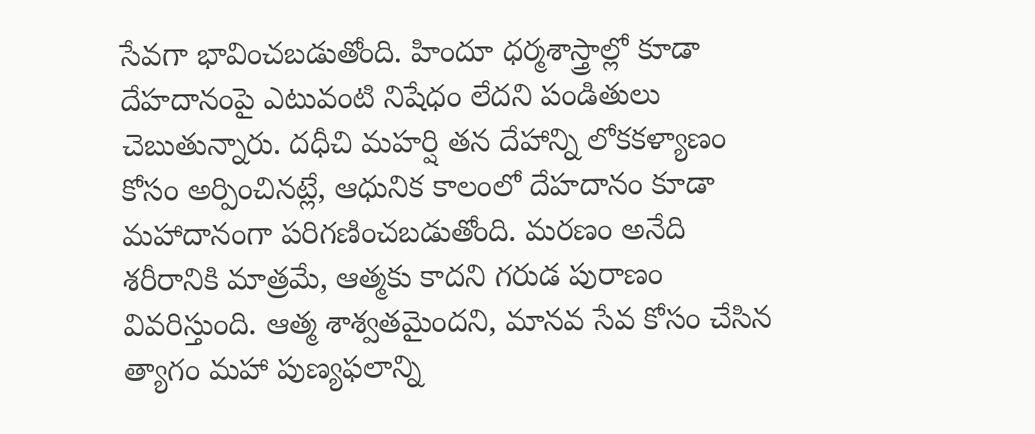సేవగా భావించబడుతోంది. హిందూ ధర్మశాస్త్రాల్లో కూడా దేహదానంపై ఎటువంటి నిషేధం లేదని పండితులు చెబుతున్నారు. దధీచి మహర్షి తన దేహాన్ని లోకకళ్యాణం కోసం అర్పించినట్లే, ఆధునిక కాలంలో దేహదానం కూడా మహాదానంగా పరిగణించబడుతోంది. మరణం అనేది శరీరానికి మాత్రమే, ఆత్మకు కాదని గరుడ పురాణం వివరిస్తుంది. ఆత్మ శాశ్వతమైందని, మానవ సేవ కోసం చేసిన త్యాగం మహా పుణ్యఫలాన్ని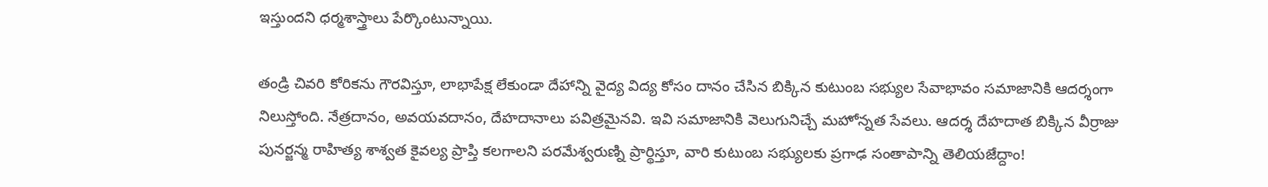ఇస్తుందని ధర్మశాస్త్రాలు పేర్కొంటున్నాయి.

తండ్రి చివరి కోరికను గౌరవిస్తూ, లాభాపేక్ష లేకుండా దేహాన్ని వైద్య విద్య కోసం దానం చేసిన బిక్కిన కుటుంబ సభ్యుల సేవాభావం సమాజానికి ఆదర్శంగా నిలుస్తోంది. నేత్రదానం, అవయవదానం, దేహదానాలు పవిత్రమైనవి. ఇవి సమాజానికి వెలుగునిచ్చే మహోన్నత సేవలు. ఆదర్శ దేహదాత బిక్కిన వీర్రాజు పునర్జన్మ రాహిత్య శాశ్వత కైవల్య ప్రాప్తి కలగాలని పరమేశ్వరుణ్ని ప్రార్థిస్తూ, వారి కుటుంబ సభ్యులకు ప్రగాఢ సంతాపాన్ని తెలియజేద్దాం!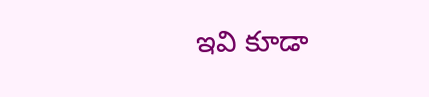ఇవి కూడా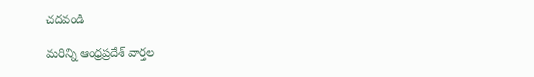చదవండి

మరిన్ని ఆంధ్రప్రదేశ్‌ వార్తల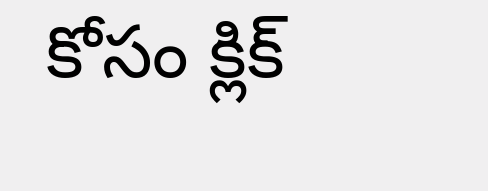కోసం క్లిక్‌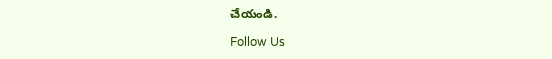చేయండి.

Follow Us